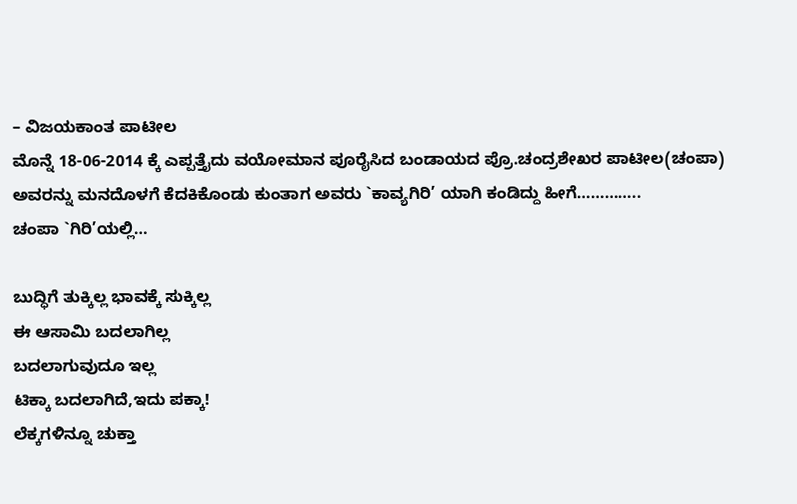– ವಿಜಯಕಾಂತ ಪಾಟೀಲ
ಮೊನ್ನೆ 18-06-2014 ಕ್ಕೆ ಎಪ್ಪತ್ತೈದು ವಯೋಮಾನ ಪೂರೈಸಿದ ಬಂಡಾಯದ ಪ್ರೊ.ಚಂದ್ರಶೇಖರ ಪಾಟೀಲ(ಚಂಪಾ) ಅವರನ್ನು ಮನದೊಳಗೆ ಕೆದಕಿಕೊಂಡು ಕುಂತಾಗ ಅವರು `ಕಾವ್ಯಗಿರಿ’ ಯಾಗಿ ಕಂಡಿದ್ದು ಹೀಗೆ…………..
ಚಂಪಾ `ಗಿರಿ’ಯಲ್ಲಿ…

ಬುದ್ಧಿಗೆ ತುಕ್ಕಿಲ್ಲ ಭಾವಕ್ಕೆ ಸುಕ್ಕಿಲ್ಲ
ಈ ಆಸಾಮಿ ಬದಲಾಗಿಲ್ಲ
ಬದಲಾಗುವುದೂ ಇಲ್ಲ
ಟಿಕ್ಕಾ ಬದಲಾಗಿದೆ,ಇದು ಪಕ್ಕಾ!
ಲೆಕ್ಕಗಳಿನ್ನೂ ಚುಕ್ತಾ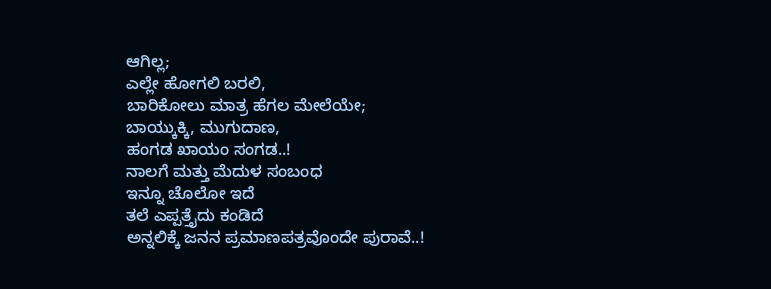ಆಗಿಲ್ಲ;
ಎಲ್ಲೇ ಹೋಗಲಿ ಬರಲಿ,
ಬಾರಿಕೋಲು ಮಾತ್ರ ಹೆಗಲ ಮೇಲೆಯೇ;
ಬಾಯ್ಕುಕ್ಕಿ, ಮುಗುದಾಣ,
ಹಂಗಡ ಖಾಯಂ ಸಂಗಡ..!
ನಾಲಗೆ ಮತ್ತು ಮೆದುಳ ಸಂಬಂಧ
ಇನ್ನೂ ಚೊಲೋ ಇದೆ
ತಲೆ ಎಪ್ಪತ್ತೈದು ಕಂಡಿದೆ
ಅನ್ನಲಿಕ್ಕೆ ಜನನ ಪ್ರಮಾಣಪತ್ರವೊಂದೇ ಪುರಾವೆ..!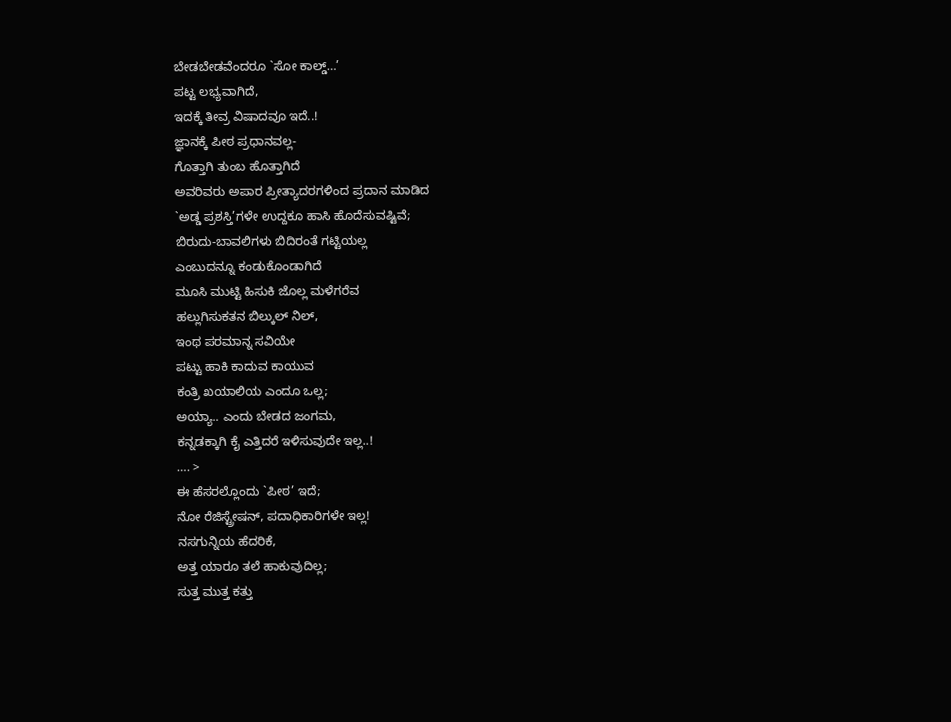ಬೇಡಬೇಡವೆಂದರೂ `ಸೋ ಕಾಲ್ಡ್…’
ಪಟ್ಟ ಲಭ್ಯವಾಗಿದೆ,
ಇದಕ್ಕೆ ತೀವ್ರ ವಿಷಾದವೂ ಇದೆ..!
ಜ್ಞಾನಕ್ಕೆ ಪೀಠ ಪ್ರಧಾನವಲ್ಲ-
ಗೊತ್ತಾಗಿ ತುಂಬ ಹೊತ್ತಾಗಿದೆ
ಅವರಿವರು ಅಪಾರ ಪ್ರೀತ್ಯಾದರಗಳಿಂದ ಪ್ರದಾನ ಮಾಡಿದ
`ಅಡ್ಡ ಪ್ರಶಸ್ತಿ’ಗಳೇ ಉದ್ದಕೂ ಹಾಸಿ ಹೊದೆಸುವಷ್ಟಿವೆ;
ಬಿರುದು-ಬಾವಲಿಗಳು ಬಿದಿರಂತೆ ಗಟ್ಟಿಯಲ್ಲ
ಎಂಬುದನ್ನೂ ಕಂಡುಕೊಂಡಾಗಿದೆ
ಮೂಸಿ ಮುಟ್ಟಿ ಹಿಸುಕಿ ಜೊಲ್ಲ ಮಳೆಗರೆವ
ಹಲ್ಲುಗಿಸುಕತನ ಬಿಲ್ಕುಲ್ ನಿಲ್,
ಇಂಥ ಪರಮಾನ್ನ ಸವಿಯೇ
ಪಟ್ಟು ಹಾಕಿ ಕಾದುವ ಕಾಯುವ
ಕಂತ್ರಿ ಖಯಾಲಿಯ ಎಂದೂ ಒಲ್ಲ;
ಅಯ್ಯಾ.. ಎಂದು ಬೇಡದ ಜಂಗಮ,
ಕನ್ನಡಕ್ಕಾಗಿ ಕೈ ಎತ್ತಿದರೆ ಇಳಿಸುವುದೇ ಇಲ್ಲ..!
…. >
ಈ ಹೆಸರಲ್ಲೊಂದು `ಪೀಠ’ ಇದೆ;
ನೋ ರೆಜಿಸ್ಟ್ರೇಷನ್, ಪದಾಧಿಕಾರಿಗಳೇ ಇಲ್ಲ!
ನಸಗುನ್ನಿಯ ಹೆದರಿಕೆ,
ಅತ್ತ ಯಾರೂ ತಲೆ ಹಾಕುವುದಿಲ್ಲ;
ಸುತ್ತ ಮುತ್ತ ಕತ್ತು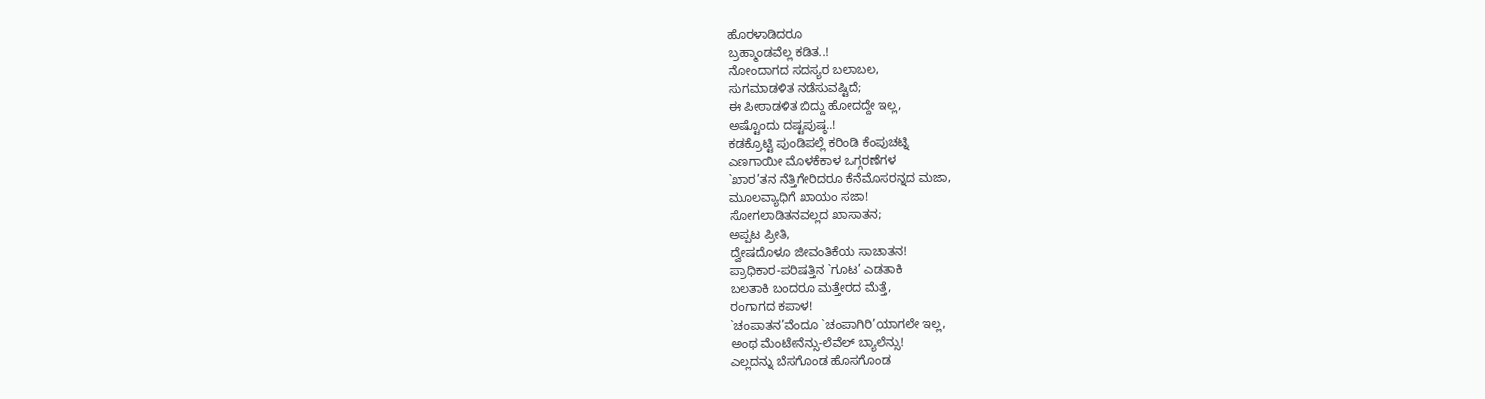ಹೊರಳಾಡಿದರೂ
ಬ್ರಹ್ಮಾಂಡವೆಲ್ಲ ಕಡಿತ..!
ನೋಂದಾಗದ ಸದಸ್ಯರ ಬಲಾಬಲ,
ಸುಗಮಾಡಳಿತ ನಡೆಸುವಷ್ಟಿದೆ;
ಈ ಪೀಠಾಡಳಿತ ಬಿದ್ದು ಹೋದದ್ದೇ ಇಲ್ಲ,
ಅಷ್ಟೊಂದು ದಷ್ಟಪುಷ್ಠ..!
ಕಡಕ್ರೊಟ್ಟಿ ಪುಂಡಿಪಲ್ಲೆ ಕರಿಂಡಿ ಕೆಂಪುಚಟ್ನಿ
ಎಣಗಾಯೀ ಮೊಳಕೆಕಾಳ ಒಗ್ಗರಣೆಗಳ
`ಖಾರ’ತನ ನೆತ್ತಿಗೇರಿದರೂ ಕೆನೆಮೊಸರನ್ನದ ಮಜಾ,
ಮೂಲವ್ಯಾಧಿಗೆ ಖಾಯಂ ಸಜಾ!
ಸೋಗಲಾಡಿತನವಲ್ಲದ ಖಾಸಾತನ;
ಅಪ್ಪಟ ಪ್ರೀತಿ,
ದ್ವೇಷದೊಳೂ ಜೀವಂತಿಕೆಯ ಸಾಚಾತನ!
ಪ್ರಾಧಿಕಾರ-ಪರಿಷತ್ತಿನ `ಗೂಟ’ ಎಡತಾಕಿ
ಬಲತಾಕಿ ಬಂದರೂ ಮತ್ತೇರದ ಮೆತ್ತೆ,
ರಂಗಾಗದ ಕಪಾಳ!
`ಚಂಪಾತನ’ವೆಂದೂ `ಚಂಪಾಗಿರಿ’ಯಾಗಲೇ ಇಲ್ಲ,
ಅಂಥ ಮೆಂಟೇನೆನ್ಸು-ಲೆವೆಲ್ ಬ್ಯಾಲೆನ್ಸು!
ಎಲ್ಲದನ್ನು ಬೆಸಗೊಂಡ ಹೊಸಗೊಂಡ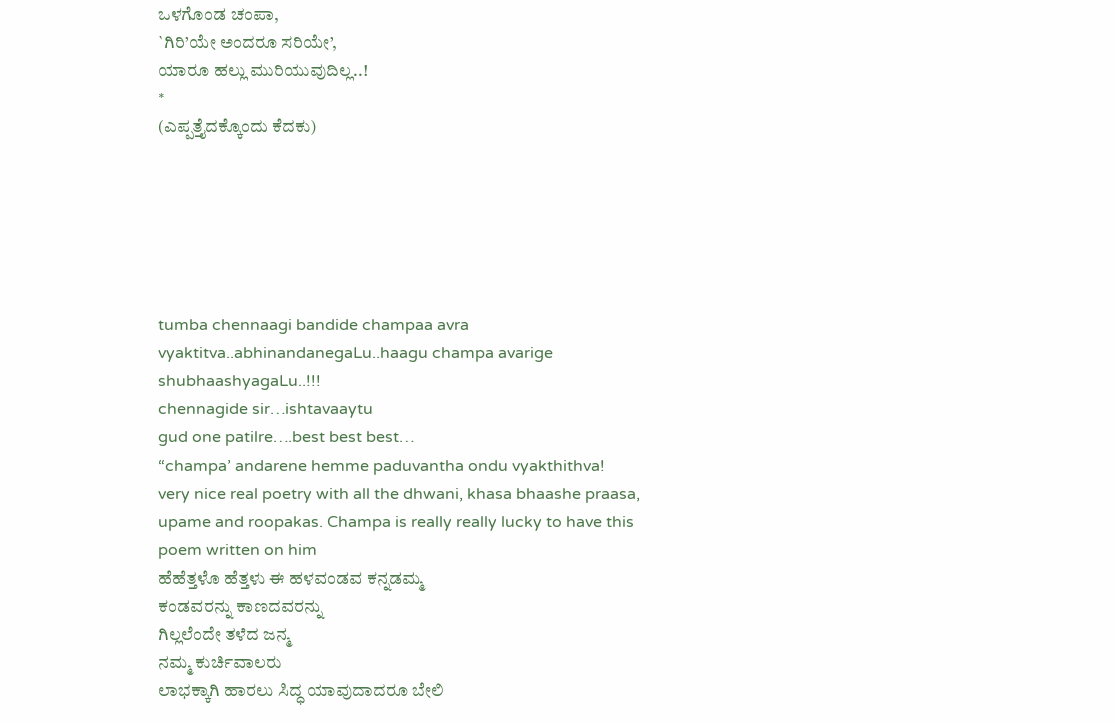ಒಳಗೊಂಡ ಚಂಪಾ,
`ಗಿರಿ’ಯೇ ಅಂದರೂ ಸರಿಯೇ’,
ಯಾರೂ ಹಲ್ಲು ಮುರಿಯುವುದಿಲ್ಲ..!
*
(ಎಪ್ಪತ್ತೈದಕ್ಕೊಂದು ಕೆದಕು)






tumba chennaagi bandide champaa avra vyaktitva..abhinandanegaLu..haagu champa avarige shubhaashyagaLu..!!!
chennagide sir…ishtavaaytu
gud one patilre….best best best…
“champa’ andarene hemme paduvantha ondu vyakthithva!
very nice real poetry with all the dhwani, khasa bhaashe praasa, upame and roopakas. Champa is really really lucky to have this poem written on him
ಹೆಹೆತ್ತಳೊ ಹೆತ್ತಳು ಈ ಹಳವಂಡವ ಕನ್ನಡಮ್ಮ
ಕಂಡವರನ್ನು ಕಾಣದವರನ್ನು
ಗಿಲ್ಲಲೆಂದೇ ತಳೆದ ಜನ್ಮ
ನಮ್ಮ ಕುರ್ಚಿವಾಲರು
ಲಾಭಕ್ಕಾಗಿ ಹಾರಲು ಸಿದ್ಧ ಯಾವುದಾದರೂ ಬೇಲಿ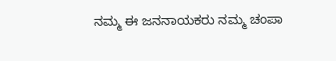ನಮ್ಮ ಈ ಜನನಾಯಕರು ನಮ್ಮ ಚಂಪಾ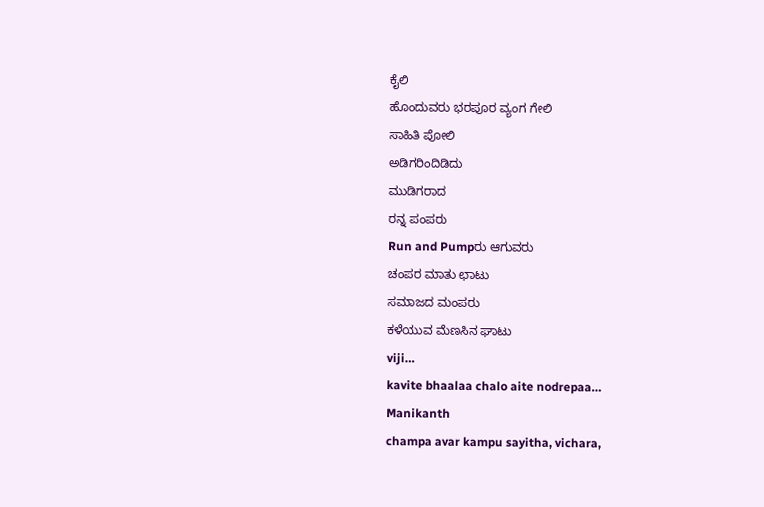ಕೈಲಿ
ಹೊಂದುವರು ಭರಪೂರ ವ್ಯಂಗ ಗೇಲಿ
ಸಾಹಿತಿ ಪೋಲಿ
ಅಡಿಗರಿಂದಿಡಿದು
ಮುಡಿಗರಾದ
ರನ್ನ ಪಂಪರು
Run and Pumpರು ಆಗುವರು
ಚಂಪರ ಮಾತು ಛಾಟು
ಸಮಾಜದ ಮಂಪರು
ಕಳೆಯುವ ಮೆಣಸಿನ ಘಾಟು
viji…
kavite bhaalaa chalo aite nodrepaa…
Manikanth
champa avar kampu sayitha, vichara,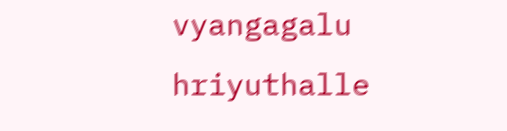vyangagalu hriyuthalle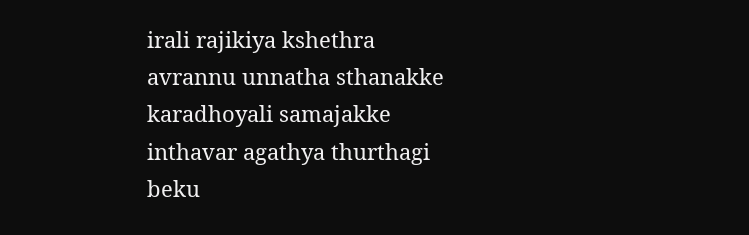irali rajikiya kshethra avrannu unnatha sthanakke karadhoyali samajakke inthavar agathya thurthagi beku